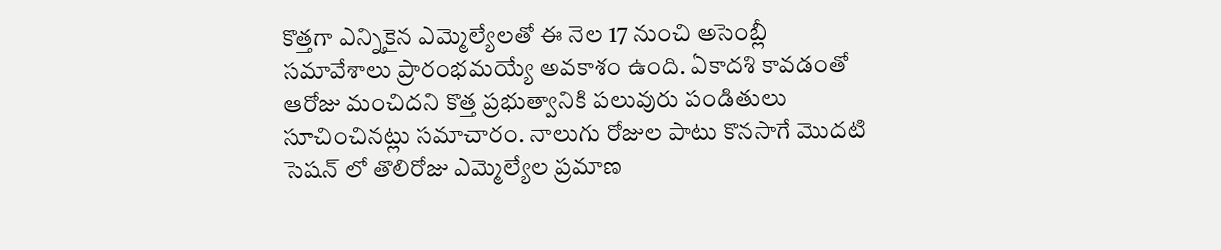కొత్తగా ఎన్నికైన ఎమ్మెల్యేలతో ఈ నెల 17 నుంచి అసెంబ్లీ సమావేశాలు ప్రారంభమయ్యే అవకాశం ఉంది. ఏకాదశి కావడంతో ఆరోజు మంచిదని కొత్త ప్రభుత్వానికి పలువురు పండితులు సూచించినట్లు సమాచారం. నాలుగు రోజుల పాటు కొనసాగే మొదటి సెషన్ లో తొలిరోజు ఎమ్మెల్యేల ప్రమాణ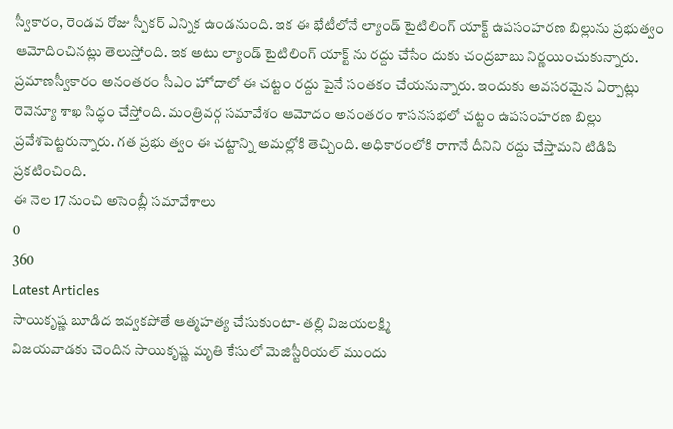స్వీకారం, రెండవ రోజు స్పీకర్ ఎన్నిక ఉండనుంది. ఇక ఈ భేటీలోనే ల్యాండ్ టైటిలింగ్ యాక్ట్ ఉపసంహరణ బిల్లును ప్రభుత్వం ఆమోదించినట్లు తెలుస్తోంది. ఇక అటు ల్యాండ్ టైటిలింగ్ యాక్ట్ ను రద్దు చేసేం దుకు చంద్రబాబు నిర్ణయించుకున్నారు. ప్రమాణస్వీకారం అనంతరం సీఎం హోదాలో ఈ చట్టం రద్దు పైనే సంతకం చేయనున్నారు. ఇందుకు అవసరమైన ఏర్పాట్లు రెవెన్యూ శాఖ సిద్ధం చేస్తోంది. మంత్రివర్గ సమావేశం ఆమోదం అనంతరం శాసనసభలో చట్టం ఉపసంహరణ బిల్లు ప్రవేశపెట్టరున్నారు. గత ప్రభు త్వం ఈ చట్టాన్ని అమల్లోకి తెచ్చింది. అధికారంలోకి రాగానే దీనిని రద్దు చేస్తామని టిడిపి ప్రకటించింది.
ఈ నెల 17 నుంచి అసెంబ్లీ సమావేశాలు
0
360
Latest Articles
సాయికృష్ణ బూడిద ఇవ్వకపోతే ఆత్మహత్య చేసుకుంటా- తల్లి విజయలక్ష్మి
విజయవాడకు చెందిన సాయికృష్ణ మృతి కేసులో మెజిస్టీరియల్ ముందు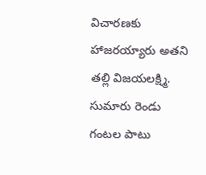విచారణకు హాజరయ్యారు అతని తల్లి విజయలక్ష్మి. సుమారు రెండు గంటల పాటు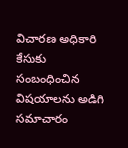విచారణ అధికారి కేసుకు సంబంధించిన విషయాలను అడిగి సమాచారం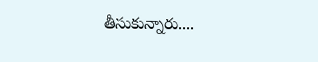తీసుకున్నారు....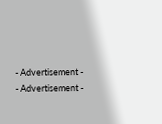- Advertisement -
- Advertisement -